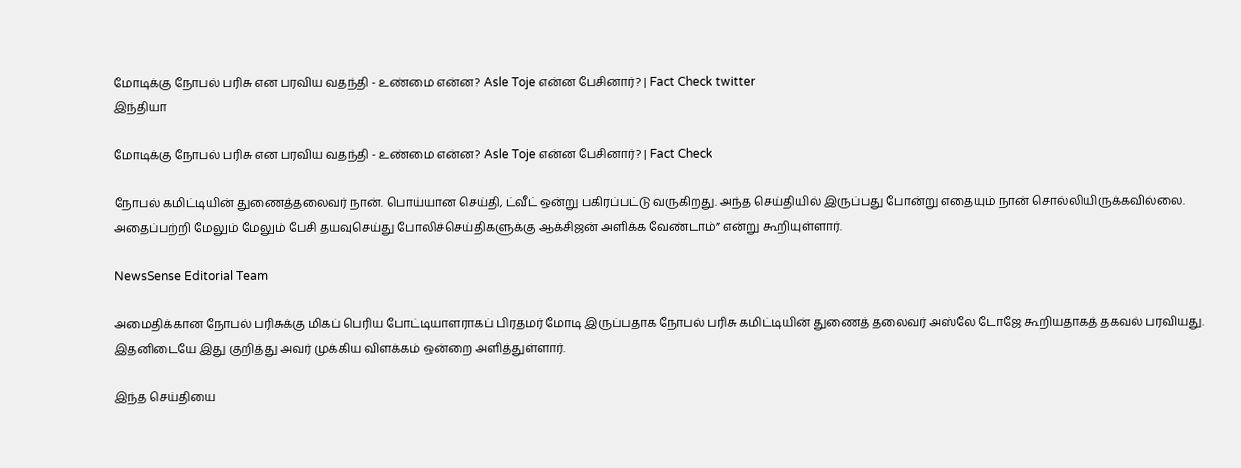மோடிக்கு நோபல் பரிசு என பரவிய வதந்தி - உண்மை என்ன? Asle Toje என்ன பேசினார்? | Fact Check twitter
இந்தியா

மோடிக்கு நோபல் பரிசு என பரவிய வதந்தி - உண்மை என்ன? Asle Toje என்ன பேசினார்? | Fact Check

நோபல் கமிட்டியின் துணைத்தலைவர் நான். பொய்யான செய்தி, ட்வீட் ஒன்று பகிரப்பட்டு வருகிறது. அந்த செய்தியில் இருப்பது போன்று எதையும் நான் சொல்லியிருக்கவில்லை. அதைப்பற்றி மேலும் மேலும் பேசி தயவுசெய்து போலிச்செய்திகளுக்கு ஆக்சிஜன் அளிக்க வேண்டாம்” என்று கூறியுள்ளார்.

NewsSense Editorial Team

அமைதிக்கான நோபல் பரிசுக்கு மிகப் பெரிய போட்டியாளராகப் பிரதமர் மோடி இருப்பதாக நோபல் பரிசு கமிட்டியின் துணைத் தலைவர் அஸ்லே டோஜே கூறியதாகத் தகவல் பரவியது. இதனிடையே இது குறித்து அவர் முக்கிய விளக்கம் ஒன்றை அளித்துள்ளார்.

இந்த செய்தியை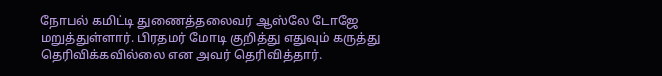நோபல் கமிட்டி துணைத்தலைவர் ஆஸ்லே டோஜே மறுத்துள்ளார். பிரதமர் மோடி குறித்து எதுவும் கருத்து தெரிவிக்கவில்லை என அவர் தெரிவித்தார்.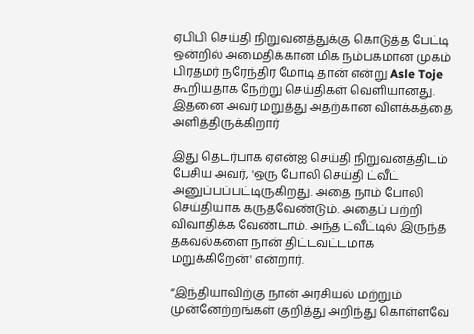ஏபிபி செய்தி நிறுவனத்துக்கு கொடுத்த பேட்டி ஒன்றில் அமைதிக்கான மிக நம்பகமான முகம் பிரதமர் நரேந்திர மோடி தான் என்று Asle Toje கூறியதாக நேற்று செய்திகள் வெளியானது. இதனை அவர் மறுத்து அதற்கான விளக்கத்தை அளித்திருக்கிறார்

இது தெடர்பாக ஏஎன்ஐ செய்தி நிறுவனத்திடம் பேசிய அவர், 'ஒரு போலி செய்தி ட்வீட் அனுப்பப்பட்டிருகிறது. அதை நாம் போலி செய்தியாக கருதவேண்டும். அதைப் பற்றி விவாதிக்க வேண்டாம். அந்த ட்வீட்டில் இருந்த தகவல்களை நான் திட்டவட்டமாக மறுக்கிறேன்' என்றார்.

“இந்தியாவிற்கு நான் அரசியல் மற்றும் முன்னேற்றங்கள் குறித்து அறிந்து கொள்ளவே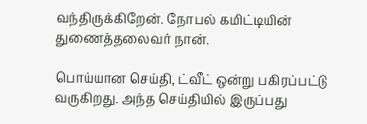வந்திருக்கிறேன். நோபல் கமிட்டியின் துணைத்தலைவர் நான்.

பொய்யான செய்தி, ட்வீட் ஒன்று பகிரப்பட்டு வருகிறது. அந்த செய்தியில் இருப்பது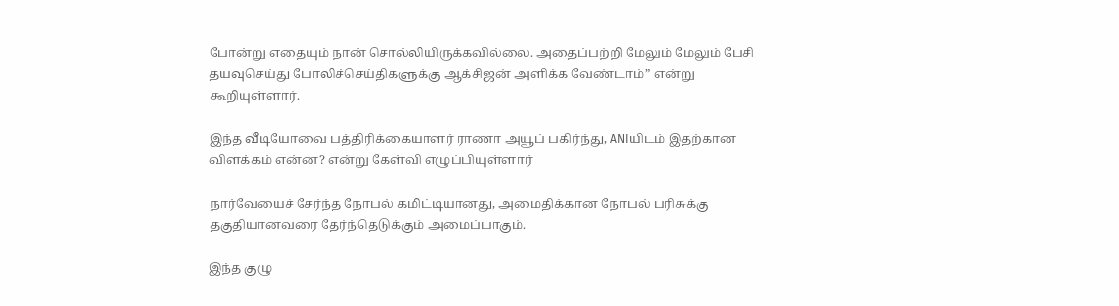போன்று எதையும் நான் சொல்லியிருக்கவில்லை. அதைப்பற்றி மேலும் மேலும் பேசி தயவுசெய்து போலிச்செய்திகளுக்கு ஆக்சிஜன் அளிக்க வேண்டாம்” என்று கூறியுள்ளார்.

இந்த வீடியோவை பத்திரிக்கையாளர் ராணா அயூப் பகிர்ந்து, ANIயிடம் இதற்கான விளக்கம் என்ன? என்று கேள்வி எழுப்பியுள்ளார்

நார்வேயைச் சேர்ந்த நோபல் கமிட்டியானது, அமைதிக்கான நோபல் பரிசுக்கு தகுதியானவரை தேர்ந்தெடுக்கும் அமைப்பாகும்.

இந்த குழு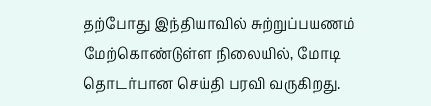தற்போது இந்தியாவில் சுற்றுப்பயணம் மேற்கொண்டுள்ள நிலையில், மோடி தொடர்பான செய்தி பரவி வருகிறது.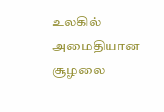உலகில் அமைதியான சூழலை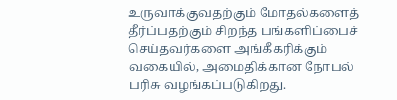உருவாக்குவதற்கும் மோதல்களைத் தீர்ப்பதற்கும் சிறந்த பங்களிப்பைச் செய்தவர்களை அங்கீகரிக்கும் வகையில், அமைதிக்கான நோபல் பரிசு வழங்கப்படுகிறது.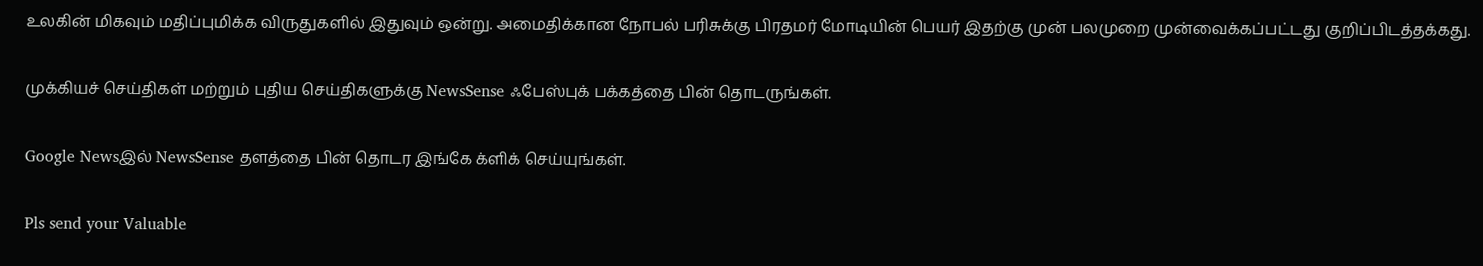உலகின் மிகவும் மதிப்புமிக்க விருதுகளில் இதுவும் ஒன்று. அமைதிக்கான நோபல் பரிசுக்கு பிரதமர் மோடியின் பெயர் இதற்கு முன் பலமுறை முன்வைக்கப்பட்டது குறிப்பிடத்தக்கது.

முக்கியச் செய்திகள் மற்றும் புதிய செய்திகளுக்கு NewsSense ஃபேஸ்புக் பக்கத்தை பின் தொடருங்கள்.

Google Newsஇல் NewsSense தளத்தை பின் தொடர இங்கே க்ளிக் செய்யுங்கள்.

Pls send your Valuable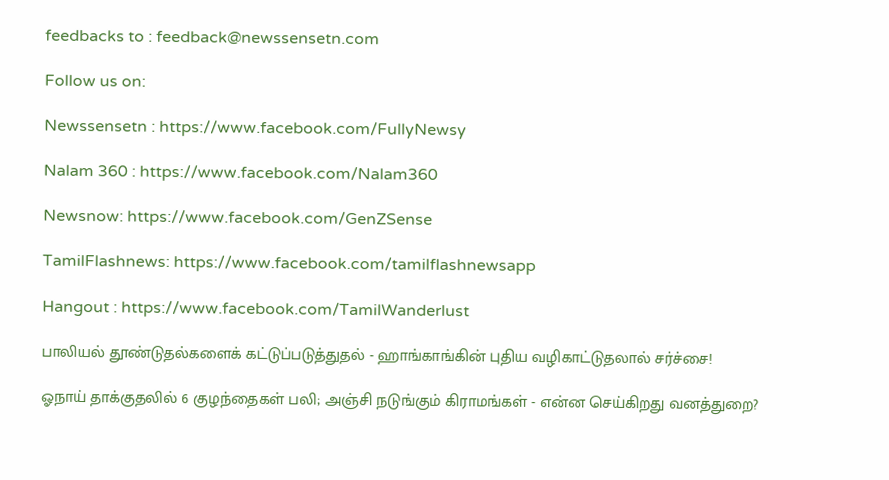feedbacks to : feedback@newssensetn.com

Follow us on:

Newssensetn : https://www.facebook.com/FullyNewsy

Nalam 360 : https://www.facebook.com/Nalam360

Newsnow: https://www.facebook.com/GenZSense

TamilFlashnews: https://www.facebook.com/tamilflashnewsapp

Hangout : https://www.facebook.com/TamilWanderlust

பாலியல் தூண்டுதல்களைக் கட்டுப்படுத்துதல் - ஹாங்காங்கின் புதிய வழிகாட்டுதலால் சர்ச்சை!

ஓநாய் தாக்குதலில் 6 குழந்தைகள் பலி; அஞ்சி நடுங்கும் கிராமங்கள் - என்ன செய்கிறது வனத்துறை?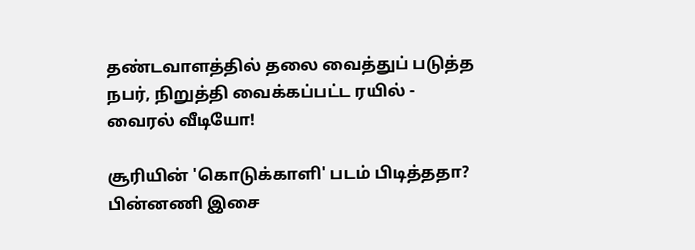தண்டவாளத்தில் தலை வைத்துப் படுத்த நபர், நிறுத்தி வைக்கப்பட்ட ரயில் - வைரல் வீடியோ!

சூரியின் 'கொடுக்காளி' படம் பிடித்ததா? பின்னணி இசை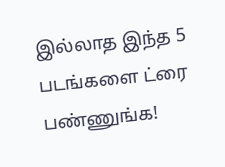இல்லாத இந்த 5 படங்களை ட்ரை பண்ணுங்க!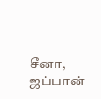சீனா, ஜப்பான்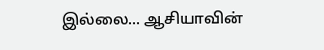இல்லை... ஆசியாவின்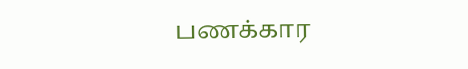பணக்கார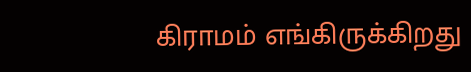கிராமம் எங்கிருக்கிறது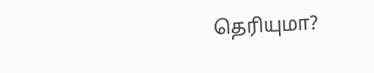தெரியுமா?